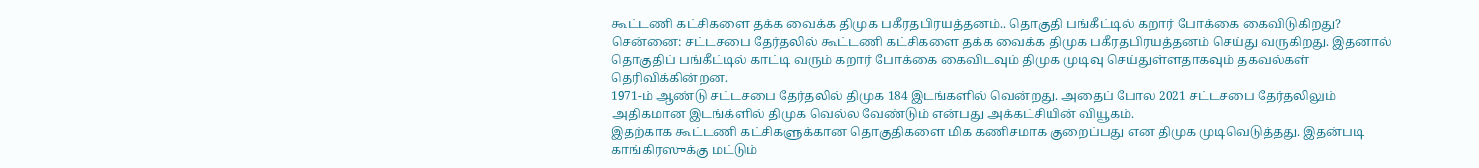கூட்டணி கட்சிகளை தக்க வைக்க திமுக பகீரதபிரயத்தனம்.. தொகுதி பங்கீட்டில் கறார் போக்கை கைவிடுகிறது?
சென்னை: சட்டசபை தேர்தலில் கூட்டணி கட்சிகளை தக்க வைக்க திமுக பகீரதபிரயத்தனம் செய்து வருகிறது. இதனால் தொகுதிப் பங்கீட்டில் காட்டி வரும் கறார் போக்கை கைவிடவும் திமுக முடிவு செய்துள்ளதாகவும் தகவல்கள் தெரிவிக்கின்றன.
1971-ம் ஆண்டு சட்டசபை தேர்தலில் திமுக 184 இடங்களில் வென்றது. அதைப் போல 2021 சட்டசபை தேர்தலிலும் அதிகமான இடங்க்ளில் திமுக வெல்ல வேண்டும் என்பது அக்கட்சியின் வியூகம்.
இதற்காக கூட்டணி கட்சிகளுக்கான தொகுதிகளை மிக கணிசமாக குறைப்பது என திமுக முடிவெடுத்தது. இதன்படி காங்கிரஸுக்கு மட்டும்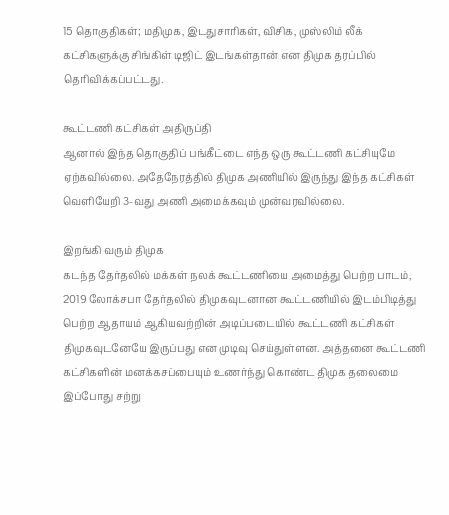15 தொகுதிகள்; மதிமுக, இடதுசாரிகள், விசிக, முஸ்லிம் லீக் கட்சிகளுக்கு சிங்கிள் டிஜிட் இடங்கள்தான் என திமுக தரப்பில் தெரிவிக்கப்பட்டது.

கூட்டணி கட்சிகள் அதிருப்தி
ஆனால் இந்த தொகுதிப் பங்கீட்டை எந்த ஒரு கூட்டணி கட்சியுமே ஏற்கவில்லை. அதேநேரத்தில் திமுக அணியில் இருந்து இந்த கட்சிகள் வெளியேறி 3-வது அணி அமைக்கவும் முன்வரவில்லை.

இறங்கி வரும் திமுக
கடந்த தேர்தலில் மக்கள் நலக் கூட்டணியை அமைத்து பெற்ற பாடம், 2019 லோக்சபா தேர்தலில் திமுகவுடனான கூட்டணியில் இடம்பிடித்து பெற்ற ஆதாயம் ஆகியவற்றின் அடிப்படையில் கூட்டணி கட்சிகள் திமுகவுடனேயே இருப்பது என முடிவு செய்துள்ளன. அத்தனை கூட்டணி கட்சிகளின் மனக்கசப்பையும் உணர்ந்து கொண்ட திமுக தலைமை இப்போது சற்று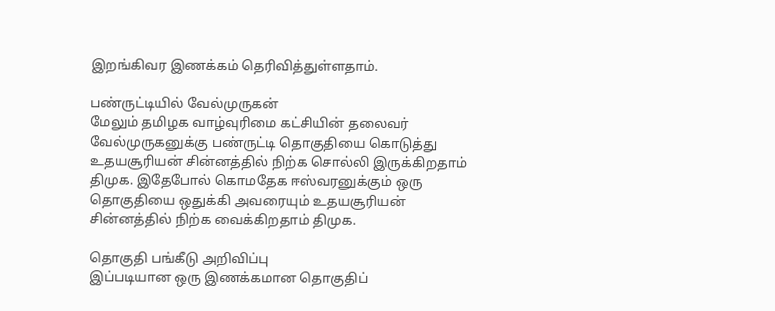இறங்கிவர இணக்கம் தெரிவித்துள்ளதாம்.

பண்ருட்டியில் வேல்முருகன்
மேலும் தமிழக வாழ்வுரிமை கட்சியின் தலைவர் வேல்முருகனுக்கு பண்ருட்டி தொகுதியை கொடுத்து உதயசூரியன் சின்னத்தில் நிற்க சொல்லி இருக்கிறதாம் திமுக. இதேபோல் கொமதேக ஈஸ்வரனுக்கும் ஒரு தொகுதியை ஒதுக்கி அவரையும் உதயசூரியன் சின்னத்தில் நிற்க வைக்கிறதாம் திமுக.

தொகுதி பங்கீடு அறிவிப்பு
இப்படியான ஒரு இணக்கமான தொகுதிப்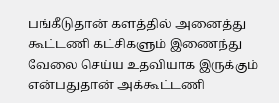பங்கீடுதான் களத்தில் அனைத்து கூட்டணி கட்சிகளும் இணைந்து வேலை செய்ய உதவியாக இருக்கும் என்பதுதான் அக்கூட்டணி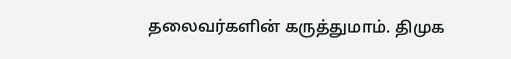தலைவர்களின் கருத்துமாம். திமுக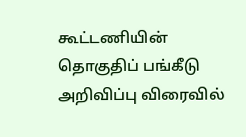கூட்டணியின் தொகுதிப் பங்கீடு அறிவிப்பு விரைவில்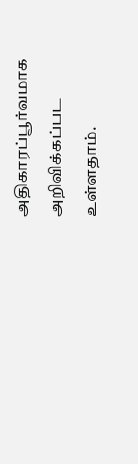அதிகாரப்பூர்வமாக அறிவிக்கப்பட உள்ளதாம்.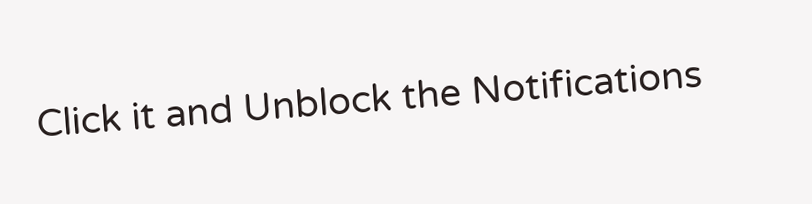Click it and Unblock the Notifications